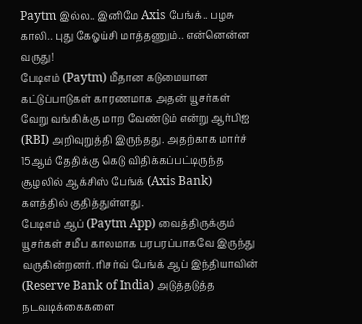Paytm இல்ல.. இனிமே Axis பேங்க்.. பழசு காலி.. புது கேஓய்சி மாத்தணும்.. என்னென்ன வருது!
பேடிஎம் (Paytm) மீதான கடுமையான கட்டுப்பாடுகள் காரணமாக அதன் யூசர்கள் வேறு வங்கிக்கு மாற வேண்டும் என்று ஆர்பிஐ (RBI) அறிவுறுத்தி இருந்தது. அதற்காக மார்ச் 15ஆம் தேதிக்கு கெடு விதிக்கப்பட்டிருந்த சூழலில் ஆக்சிஸ் பேங்க் (Axis Bank) களத்தில் குதித்துள்ளது.
பேடிஎம் ஆப் (Paytm App) வைத்திருக்கும் யூசர்கள் சமீப காலமாக பரபரப்பாகவே இருந்து வருகின்றனர். ரிசர்வ் பேங்க் ஆப் இந்தியாவின் (Reserve Bank of India) அடுத்தடுத்த நடவடிக்கைகளை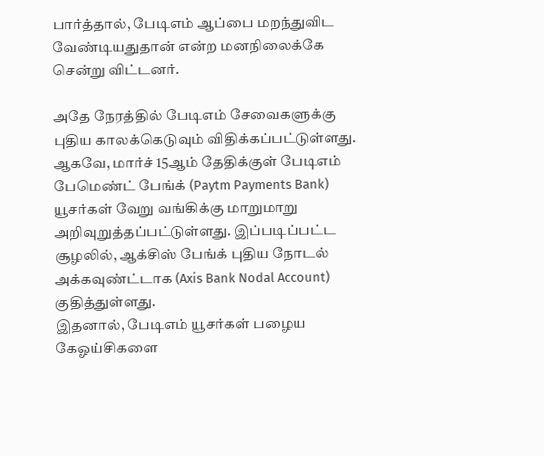பார்த்தால், பேடிஎம் ஆப்பை மறந்துவிட வேண்டியதுதான் என்ற மனநிலைக்கே சென்று விட்டனர்.

அதே நேரத்தில் பேடிஎம் சேவைகளுக்கு புதிய காலக்கெடுவும் விதிக்கப்பட்டுள்ளது. ஆகவே, மார்ச் 15ஆம் தேதிக்குள் பேடிஎம் பேமெண்ட் பேங்க் (Paytm Payments Bank) யூசர்கள் வேறு வங்கிக்கு மாறுமாறு அறிவுறுத்தப்பட்டுள்ளது. இப்படிப்பட்ட சூழலில், ஆக்சிஸ் பேங்க் புதிய நோடல் அக்கவுண்ட்டாக (Axis Bank Nodal Account) குதித்துள்ளது.
இதனால், பேடிஎம் யூசர்கள் பழைய கேஓய்சிகளை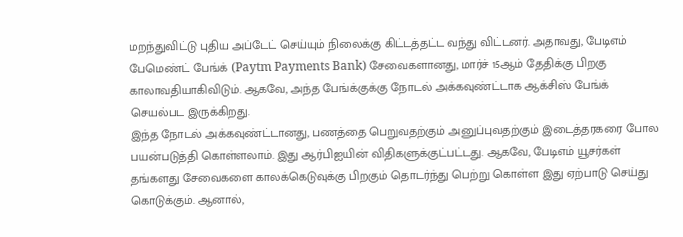மறந்துவிட்டு புதிய அப்டேட் செய்யும் நிலைக்கு கிட்டத்தட்ட வந்து விட்டனர். அதாவது, பேடிஎம் பேமெண்ட் பேங்க் (Paytm Payments Bank) சேவைகளானது, மார்ச் 15ஆம் தேதிக்கு பிறகு காலாவதியாகிவிடும். ஆகவே, அந்த பேங்க்குக்கு நோடல் அக்கவுண்ட்டாக ஆக்சிஸ் பேங்க் செயல்பட இருக்கிறது.
இந்த நோடல் அக்கவுண்ட்டானது, பணத்தை பெறுவதற்கும் அனுப்புவதற்கும் இடைத்தரகரை போல பயன்படுத்தி கொள்ளலாம். இது ஆர்பிஐயின் விதிகளுக்குட்பட்டது. ஆகவே, பேடிஎம் யூசர்கள் தங்களது சேவைகளை காலக்கெடுவுக்கு பிறகும் தொடர்ந்து பெற்று கொள்ள இது ஏற்பாடு செய்து கொடுக்கும். ஆனால்,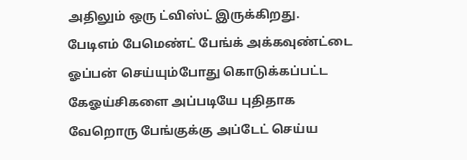அதிலும் ஒரு ட்விஸ்ட் இருக்கிறது.
பேடிஎம் பேமெண்ட் பேங்க் அக்கவுண்ட்டை ஓப்பன் செய்யும்போது கொடுக்கப்பட்ட கேஓய்சிகளை அப்படியே புதிதாக வேறொரு பேங்குக்கு அப்டேட் செய்ய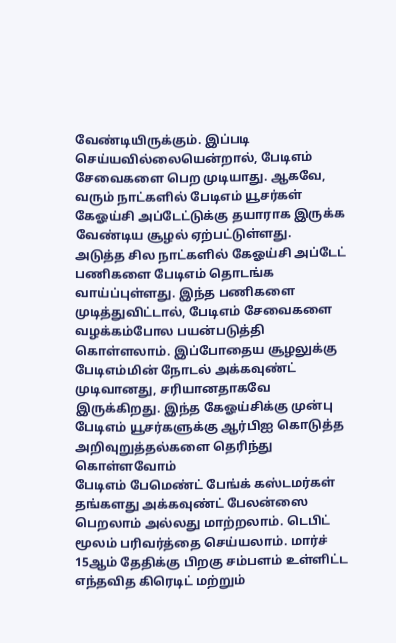வேண்டியிருக்கும். இப்படி செய்யவில்லையென்றால், பேடிஎம் சேவைகளை பெற முடியாது. ஆகவே, வரும் நாட்களில் பேடிஎம் யூசர்கள் கேஓய்சி அப்டேட்டுக்கு தயாராக இருக்க வேண்டிய சூழல் ஏற்பட்டுள்ளது.
அடுத்த சில நாட்களில் கேஓய்சி அப்டேட் பணிகளை பேடிஎம் தொடங்க வாய்ப்புள்ளது. இந்த பணிகளை முடித்துவிட்டால், பேடிஎம் சேவைகளை வழக்கம்போல பயன்படுத்தி கொள்ளலாம். இப்போதைய சூழலுக்கு பேடிஎம்மின் நோடல் அக்கவுண்ட் முடிவானது, சரியானதாகவே இருக்கிறது. இந்த கேஓய்சிக்கு முன்பு பேடிஎம் யூசர்களுக்கு ஆர்பிஐ கொடுத்த அறிவுறுத்தல்களை தெரிந்து கொள்ளவோம்
பேடிஎம் பேமெண்ட் பேங்க் கஸ்டமர்கள் தங்களது அக்கவுண்ட் பேலன்ஸை பெறலாம் அல்லது மாற்றலாம். டெபிட் மூலம் பரிவர்த்தை செய்யலாம். மார்ச் 15ஆம் தேதிக்கு பிறகு சம்பளம் உள்ளிட்ட எந்தவித கிரெடிட் மற்றும்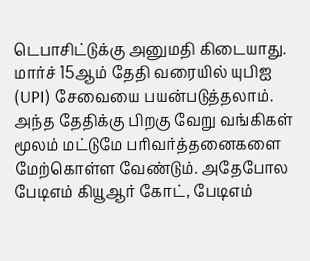டெபாசிட்டுக்கு அனுமதி கிடையாது. மார்ச் 15ஆம் தேதி வரையில் யுபிஐ (UPI) சேவையை பயன்படுத்தலாம்.
அந்த தேதிக்கு பிறகு வேறு வங்கிகள் மூலம் மட்டுமே பரிவர்த்தனைகளை மேற்கொள்ள வேண்டும். அதேபோல பேடிஎம் கியூஆர் கோட், பேடிஎம்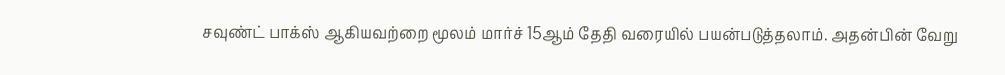சவுண்ட் பாக்ஸ் ஆகியவற்றை மூலம் மார்ச் 15ஆம் தேதி வரையில் பயன்படுத்தலாம். அதன்பின் வேறு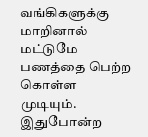வங்கிகளுக்கு மாறினால் மட்டுமே பணத்தை பெற்ற கொள்ள முடியும்.
இதுபோன்ற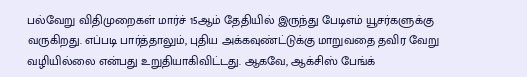பல்வேறு விதிமுறைகள் மார்ச் 15ஆம் தேதியில் இருந்து பேடிஎம் யூசர்களுக்கு வருகிறது. எப்படி பார்த்தாலும், புதிய அக்கவுண்ட்டுக்கு மாறுவதை தவிர வேறு வழியில்லை என்பது உறுதியாகிவிட்டது. ஆகவே, ஆக்சிஸ் பேங்க்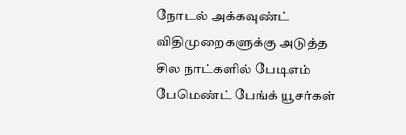நோடல் அக்கவுண்ட் விதிமுறைகளுக்கு அடுத்த சில நாட்களில் பேடிஎம் பேமெண்ட் பேங்க் யூசர்கள்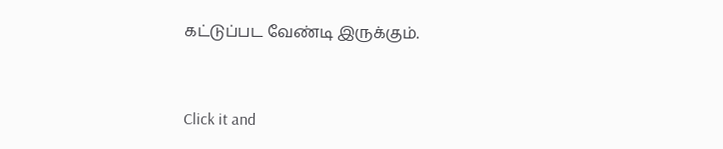கட்டுப்பட வேண்டி இருக்கும்.


Click it and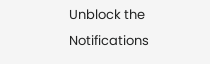Unblock the Notifications